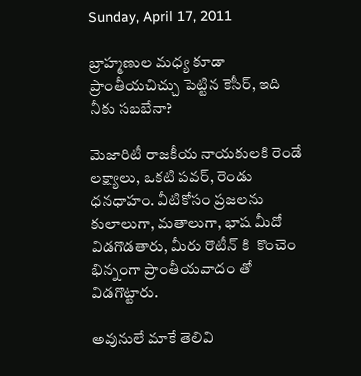Sunday, April 17, 2011

బ్రాహ్మణుల మధ్య కూడా ప్రాంతీయచిచ్చు పెట్టిన కెసీర్, ఇది నీకు సబబేనా?

మెజారిటీ రాజకీయ నాయకులకి రెండే లక్ష్యాలు, ఒకటి పవర్, రెండు ధనధాహం. వీటికోసం ప్రజలను కులాలుగా, మతాలుగా, భాష మీదో విడగొడతారు, మీరు రొటీన్ కి  కొంచెం భిన్నంగా ప్రాంతీయవాదం తో విడగొట్టారు.

అవునులే మాకే తెలివి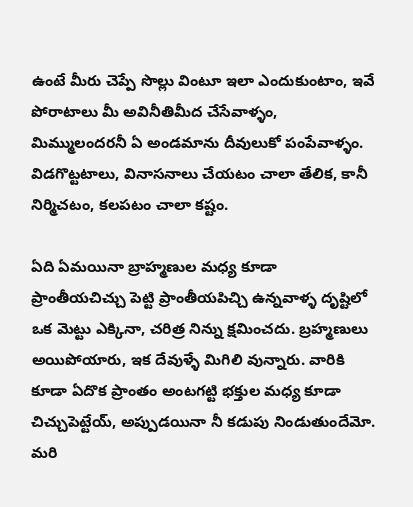ఉంటే మీరు చెప్పే సొల్లు వింటూ ఇలా ఎందుకుంటాం, ఇవే పోరాటాలు మీ అవినీతిమీద చేసేవాళ్ళం, మిమ్ములందరనీ ఏ అండమాను దీవులుకో పంపేవాళ్ళం. విడగొట్టటాలు, వినాసనాలు చేయటం చాలా తేలిక, కానీ నిర్మిచటం, కలపటం చాలా కష్టం.

ఏది ఏమయినా బ్రాహ్మణుల మధ్య కూడా ప్రాంతీయచిచ్చు పెట్టి ప్రాంతీయపిచ్చి ఉన్నవాళ్ళ దృష్టిలో ఒక మెట్టు ఎక్కినా, చరిత్ర నిన్ను క్షమించదు. బ్రహ్మణులు అయిపోయారు, ఇక దేవుళ్ళే మిగిలి వున్నారు. వారికి కూడా ఏదొక ప్రాంతం అంటగట్టి భక్తుల మధ్య కూడా చిచ్చుపెట్టేయ్, అప్పుడయినా నీ కడుపు నిండుతుందేమో.  మరి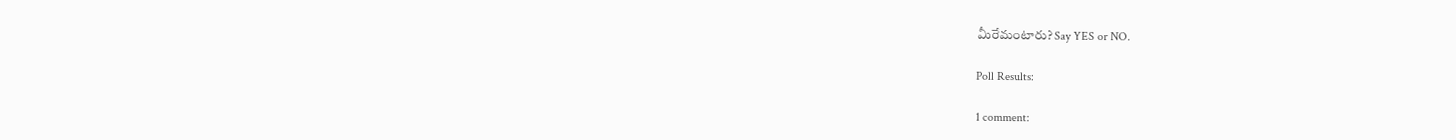మీరేమంటారు? Say YES or NO.

Poll Results:

1 comment: